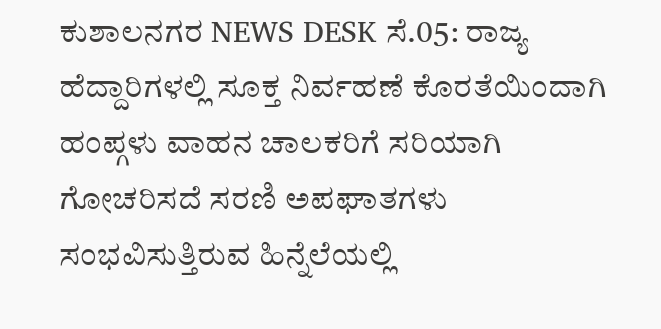ಕುಶಾಲನಗರ NEWS DESK ಸೆ.05: ರಾಜ್ಯ ಹೆದ್ದಾರಿಗಳಲ್ಲಿ ಸೂಕ್ತ ನಿರ್ವಹಣೆ ಕೊರತೆಯಿಂದಾಗಿ ಹಂಪ್ಗಳು ವಾಹನ ಚಾಲಕರಿಗೆ ಸರಿಯಾಗಿ ಗೋಚರಿಸದೆ ಸರಣಿ ಅಪಘಾತಗಳು ಸಂಭವಿಸುತ್ತಿರುವ ಹಿನ್ನೆಲೆಯಲ್ಲಿ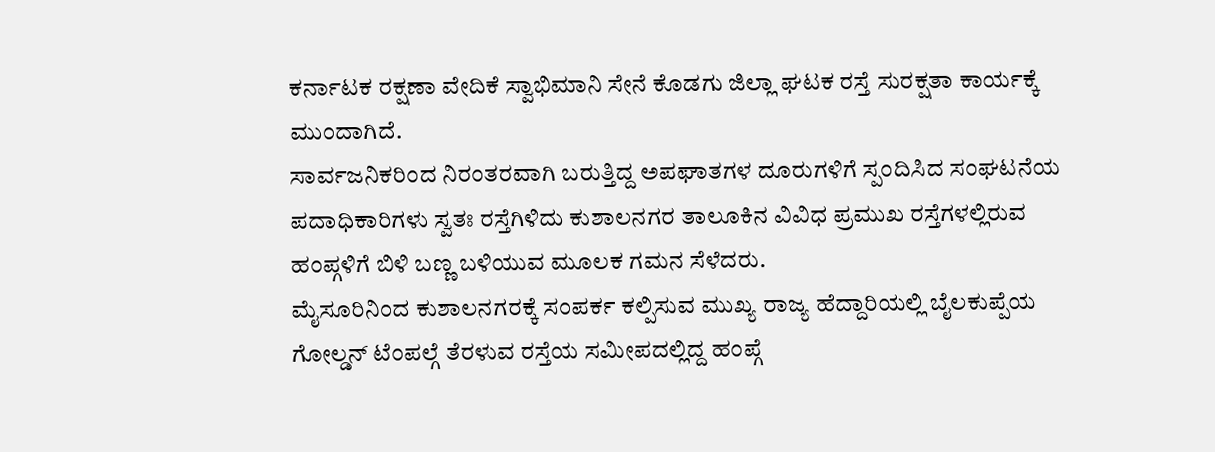ಕರ್ನಾಟಕ ರಕ್ಷಣಾ ವೇದಿಕೆ ಸ್ವಾಭಿಮಾನಿ ಸೇನೆ ಕೊಡಗು ಜಿಲ್ಲಾ ಘಟಕ ರಸ್ತೆ ಸುರಕ್ಷತಾ ಕಾರ್ಯಕ್ಕೆ ಮುಂದಾಗಿದೆ.
ಸಾರ್ವಜನಿಕರಿಂದ ನಿರಂತರವಾಗಿ ಬರುತ್ತಿದ್ದ ಅಪಘಾತಗಳ ದೂರುಗಳಿಗೆ ಸ್ಪಂದಿಸಿದ ಸಂಘಟನೆಯ ಪದಾಧಿಕಾರಿಗಳು ಸ್ವತಃ ರಸ್ತೆಗಿಳಿದು ಕುಶಾಲನಗರ ತಾಲೂಕಿನ ವಿವಿಧ ಪ್ರಮುಖ ರಸ್ತೆಗಳಲ್ಲಿರುವ ಹಂಪ್ಗಳಿಗೆ ಬಿಳಿ ಬಣ್ಣ ಬಳಿಯುವ ಮೂಲಕ ಗಮನ ಸೆಳೆದರು.
ಮೈಸೂರಿನಿಂದ ಕುಶಾಲನಗರಕ್ಕೆ ಸಂಪರ್ಕ ಕಲ್ಪಿಸುವ ಮುಖ್ಯ ರಾಜ್ಯ ಹೆದ್ದಾರಿಯಲ್ಲಿ ಬೈಲಕುಪ್ಪೆಯ ಗೋಲ್ಡನ್ ಟೆಂಪಲ್ಗೆ ತೆರಳುವ ರಸ್ತೆಯ ಸಮೀಪದಲ್ಲಿದ್ದ ಹಂಪ್ಗೆ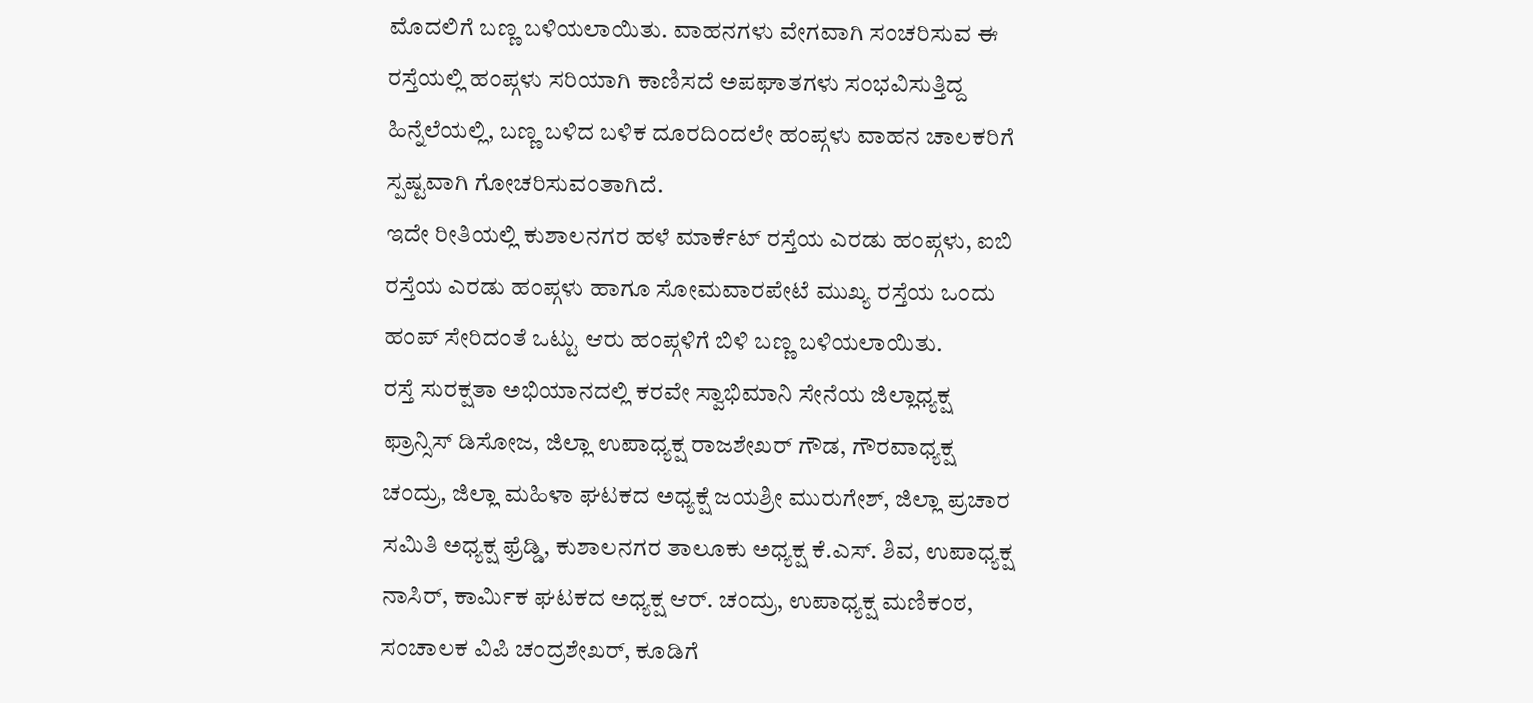ಮೊದಲಿಗೆ ಬಣ್ಣ ಬಳಿಯಲಾಯಿತು. ವಾಹನಗಳು ವೇಗವಾಗಿ ಸಂಚರಿಸುವ ಈ ರಸ್ತೆಯಲ್ಲಿ ಹಂಪ್ಗಳು ಸರಿಯಾಗಿ ಕಾಣಿಸದೆ ಅಪಘಾತಗಳು ಸಂಭವಿಸುತ್ತಿದ್ದ ಹಿನ್ನೆಲೆಯಲ್ಲಿ, ಬಣ್ಣ ಬಳಿದ ಬಳಿಕ ದೂರದಿಂದಲೇ ಹಂಪ್ಗಳು ವಾಹನ ಚಾಲಕರಿಗೆ ಸ್ಪಷ್ಟವಾಗಿ ಗೋಚರಿಸುವಂತಾಗಿದೆ.
ಇದೇ ರೀತಿಯಲ್ಲಿ ಕುಶಾಲನಗರ ಹಳೆ ಮಾರ್ಕೆಟ್ ರಸ್ತೆಯ ಎರಡು ಹಂಪ್ಗಳು, ಐಬಿ ರಸ್ತೆಯ ಎರಡು ಹಂಪ್ಗಳು ಹಾಗೂ ಸೋಮವಾರಪೇಟೆ ಮುಖ್ಯ ರಸ್ತೆಯ ಒಂದು ಹಂಪ್ ಸೇರಿದಂತೆ ಒಟ್ಟು ಆರು ಹಂಪ್ಗಳಿಗೆ ಬಿಳಿ ಬಣ್ಣ ಬಳಿಯಲಾಯಿತು.
ರಸ್ತೆ ಸುರಕ್ಷತಾ ಅಭಿಯಾನದಲ್ಲಿ ಕರವೇ ಸ್ವಾಭಿಮಾನಿ ಸೇನೆಯ ಜಿಲ್ಲಾಧ್ಯಕ್ಷ ಫ್ರಾನ್ಸಿಸ್ ಡಿಸೋಜ, ಜಿಲ್ಲಾ ಉಪಾಧ್ಯಕ್ಷ ರಾಜಶೇಖರ್ ಗೌಡ, ಗೌರವಾಧ್ಯಕ್ಷ ಚಂದ್ರು, ಜಿಲ್ಲಾ ಮಹಿಳಾ ಘಟಕದ ಅಧ್ಯಕ್ಷೆ ಜಯಶ್ರೀ ಮುರುಗೇಶ್, ಜಿಲ್ಲಾ ಪ್ರಚಾರ ಸಮಿತಿ ಅಧ್ಯಕ್ಷ ಫ್ರೆಡ್ಡಿ, ಕುಶಾಲನಗರ ತಾಲೂಕು ಅಧ್ಯಕ್ಷ ಕೆ.ಎಸ್. ಶಿವ, ಉಪಾಧ್ಯಕ್ಷ ನಾಸಿರ್, ಕಾರ್ಮಿಕ ಘಟಕದ ಅಧ್ಯಕ್ಷ ಆರ್. ಚಂದ್ರು, ಉಪಾಧ್ಯಕ್ಷ ಮಣಿಕಂಠ, ಸಂಚಾಲಕ ವಿಪಿ ಚಂದ್ರಶೇಖರ್, ಕೂಡಿಗೆ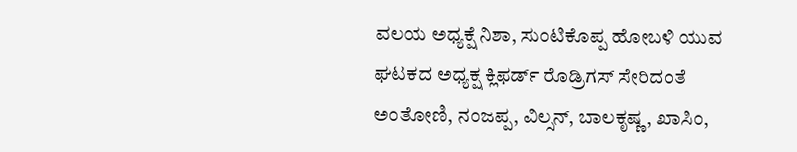ವಲಯ ಅಧ್ಯಕ್ಷೆ ನಿಶಾ, ಸುಂಟಿಕೊಪ್ಪ ಹೋಬಳಿ ಯುವ ಘಟಕದ ಅಧ್ಯಕ್ಷ ಕ್ಲಿಫರ್ಡ್ ರೊಡ್ರಿಗಸ್ ಸೇರಿದಂತೆ ಅಂತೋಣಿ, ನಂಜಪ್ಪ, ವಿಲ್ಸನ್, ಬಾಲಕೃಷ್ಣ, ಖಾಸಿಂ,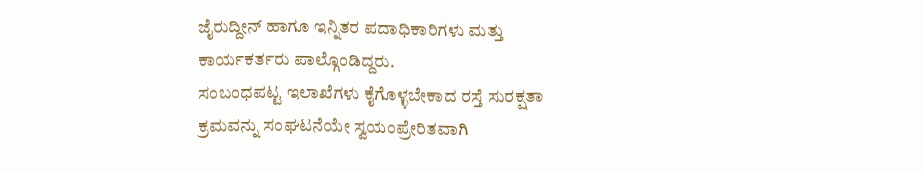ಜೈರುದ್ದೀನ್ ಹಾಗೂ ಇನ್ನಿತರ ಪದಾಧಿಕಾರಿಗಳು ಮತ್ತು ಕಾರ್ಯಕರ್ತರು ಪಾಲ್ಗೊಂಡಿದ್ದರು.
ಸಂಬಂಧಪಟ್ಟ ಇಲಾಖೆಗಳು ಕೈಗೊಳ್ಳಬೇಕಾದ ರಸ್ತೆ ಸುರಕ್ಷತಾ ಕ್ರಮವನ್ನು ಸಂಘಟನೆಯೇ ಸ್ವಯಂಪ್ರೇರಿತವಾಗಿ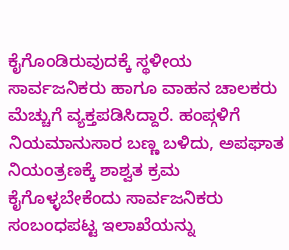ಕೈಗೊಂಡಿರುವುದಕ್ಕೆ ಸ್ಥಳೀಯ ಸಾರ್ವಜನಿಕರು ಹಾಗೂ ವಾಹನ ಚಾಲಕರು ಮೆಚ್ಚುಗೆ ವ್ಯಕ್ತಪಡಿಸಿದ್ದಾರೆ. ಹಂಪ್ಗಳಿಗೆ ನಿಯಮಾನುಸಾರ ಬಣ್ಣ ಬಳಿದು, ಅಪಘಾತ ನಿಯಂತ್ರಣಕ್ಕೆ ಶಾಶ್ವತ ಕ್ರಮ ಕೈಗೊಳ್ಳಬೇಕೆಂದು ಸಾರ್ವಜನಿಕರು ಸಂಬಂಧಪಟ್ಟ ಇಲಾಖೆಯನ್ನು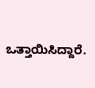ಒತ್ತಾಯಿಸಿದ್ದಾರೆ.